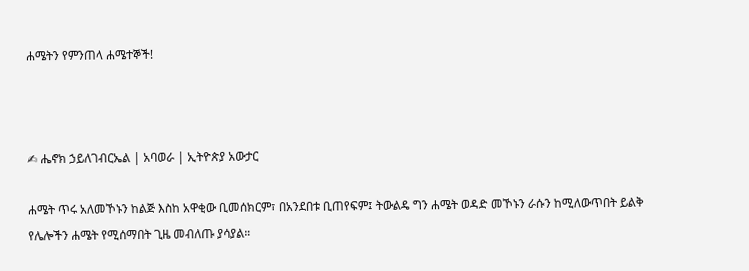ሐሜትን የምንጠላ ሐሜተኞች!



✍ ሔኖክ ኃይለገብርኤል | አባወራ | ኢትዮጵያ አውታር

ሐሜት ጥሩ አለመኾኑን ከልጅ እስከ አዋቂው ቢመሰክርም፣ በአንደበቱ ቢጠየፍም፤ ትውልዴ ግን ሐሜት ወዳድ መኾኑን ራሱን ከሚለውጥበት ይልቅ የሌሎችን ሐሜት የሚሰማበት ጊዜ መብለጡ ያሳያል።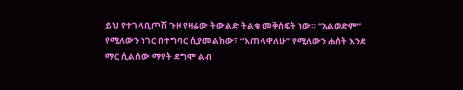ይህ የተገላቢጦሽ ጉዞ የዛሬው ትውልድ ትልቁ መቅሰፍት ነው። “አልወድም” የሚለውን ነገር በተግባር ሲያመልከው፣ “እጠላዋለሁ” የሚለውን ሐሰት እንደ ማር ሲልሰው ማየት ደግሞ ልብ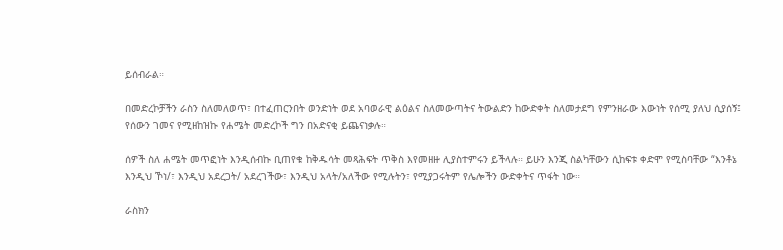ይሰብራል።

በመድረኮቻችን ራስን ስለመለወጥ፣ በተፈጠርንበት ወንድነት ወደ አባወራዊ ልዕልና ስለመውጣትና ትውልድን ከውድቀት ስለመታደግ የምንዘራው እውነት የሰሚ ያለህ ሲያሰኝ፤ የሰውን ገመና የሚዘከዝኩ የሐሜት መድረኮች ግን በአድናቂ ይጨናነቃሉ።

ሰዎች ስለ ሐሜት መጥፎነት እንዲሰብኩ ቢጠየቁ ከቅዱሳት መጻሕፍት ጥቅስ እየመዘዙ ሊያስተምሩን ይችላሉ። ይሁን እንጂ ስልካቸውን ሲከፍቱ ቀድሞ የሚስባቸው “እንቶኔ እንዲህ ኾነ/፣ እንዲህ አደረጋት/ አደረገችው፣ እንዲህ አላት/አለችው የሚሉትን፣ የሚያጋሩትም የሌሎችን ውድቀትና ጥፋት ነው።

ራስክን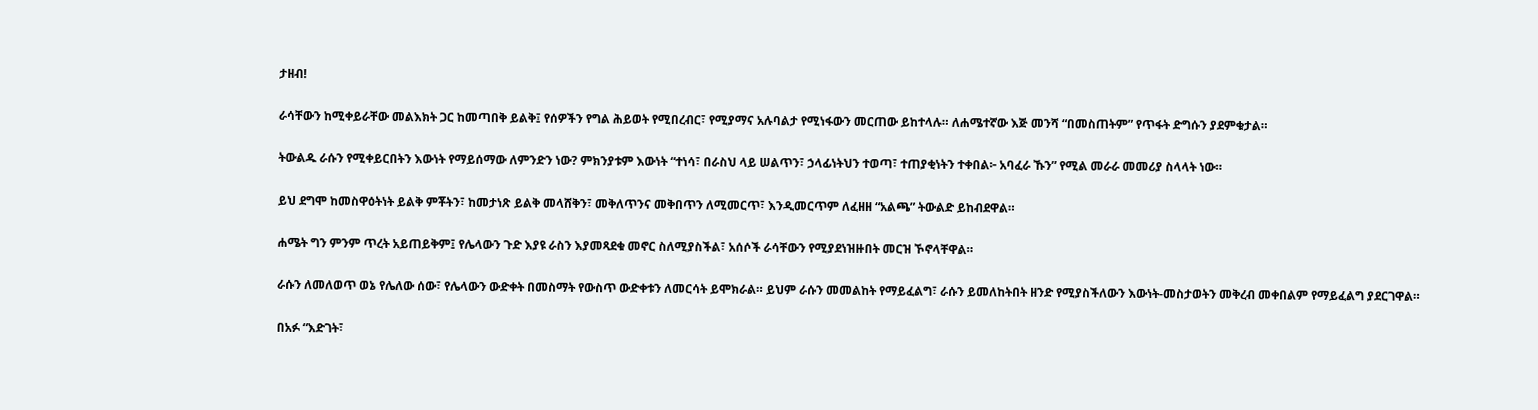ታዘብ!

ራሳቸውን ከሚቀይራቸው መልእክት ጋር ከመጣበቅ ይልቅ፤ የሰዎችን የግል ሕይወት የሚበረብር፣ የሚያማና አሉባልታ የሚነፋውን መርጠው ይከተላሉ። ለሐሜተኛው እጅ መንሻ “በመስጠትም” የጥፋት ድግሱን ያደምቁታል።

ትውልዱ ራሱን የሚቀይርበትን እውነት የማይሰማው ለምንድን ነው? ምክንያቱም እውነት “ተነሳ፣ በራስህ ላይ ሠልጥን፣ ኃላፊነትህን ተወጣ፣ ተጠያቂነትን ተቀበል፦ አባፈራ ኹን” የሚል መራራ መመሪያ ስላላት ነው።

ይህ ደግሞ ከመስዋዕትነት ይልቅ ምቾትን፣ ከመታነጽ ይልቅ መላሸቅን፣ መቅለጥንና መቅበጥን ለሚመርጥ፣ እንዲመርጥም ለፈዘዘ “አልጫ” ትውልድ ይከብደዋል።

ሐሜት ግን ምንም ጥረት አይጠይቅም፤ የሌላውን ጉድ እያዩ ራስን እያመጻደቁ መኖር ስለሚያስችል፣ አሰሶች ራሳቸውን የሚያደነዝዙበት መርዝ ኾኖላቸዋል።

ራሱን ለመለወጥ ወኔ የሌለው ሰው፣ የሌላውን ውድቀት በመስማት የውስጥ ውድቀቱን ለመርሳት ይሞክራል። ይህም ራሱን መመልከት የማይፈልግ፣ ራሱን ይመለከትበት ዘንድ የሚያስችለውን እውነት-መስታወትን መቅረብ መቀበልም የማይፈልግ ያደርገዋል።

በአፉ “እድገት፣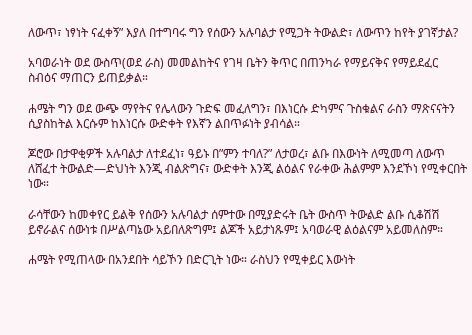ለውጥ፣ ነፃነት ናፈቀኝ” እያለ በተግባሩ ግን የሰውን አሉባልታ የሚጋት ትውልድ፣ ለውጥን ከየት ያገኛታል?

አባወራነት ወደ ውስጥ(ወደ ራስ) መመልከትና የገዛ ቤትን ቅጥር በጠንካራ የማይናቅና የማይደፈር ስብዕና ማጠርን ይጠይቃል።

ሐሜት ግን ወደ ውጭ ማየትና የሌላውን ጉድፍ መፈለግን፣ በእነርሱ ድካምና ጉስቁልና ራስን ማጽናናትን ሲያስከትል እርሱም ከእነርሱ ውድቀት የእኛን ልበጥፉነት ያብሳል።

ጆሮው በታዋቂዎች አሉባልታ ለተደፈነ፣ ዓይኑ በ”ምን ተባለ?” ለታወረ፣ ልቡ በእውነት ለሚመጣ ለውጥ ለሸፈተ ትውልድ—ድህነት እንጂ ብልጽግና፣ ውድቀት እንጂ ልዕልና የራቀው ሕልምም እንደኾነ የሚቀርበት ነው።

ራሳቸውን ከመቀየር ይልቅ የሰውን አሉባልታ ሰምተው በሚያድሩት ቤት ውስጥ ትውልድ ልቡ ሲቆሽሽ ይኖራልና ሰውነቱ በሥልጣኔው አይበለጽግም፤ ልጆች አይታነጹም፤ አባወራዊ ልዕልናም አይመለስም።

ሐሜት የሚጠላው በአንደበት ሳይኾን በድርጊት ነው። ራስህን የሚቀይር እውነት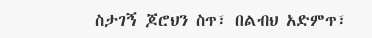ስታገኝ ጆሮህን ስጥ፣ በልብህ አድምጥ፣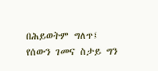በሕይወትም ግለጥ፤ የሰውን ገመና ስታይ ግን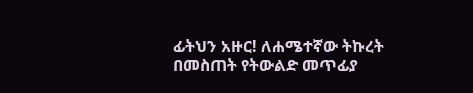ፊትህን አዙር! ለሐሜተኛው ትኩረት በመስጠት የትውልድ መጥፊያ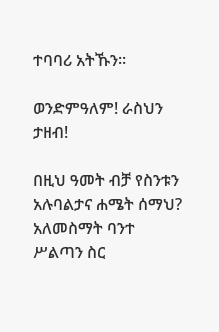ተባባሪ አትኹን።

ወንድምዓለም! ራስህን ታዘብ!

በዚህ ዓመት ብቻ የስንቱን አሉባልታና ሐሜት ሰማህ? አለመስማት ባንተ ሥልጣን ስር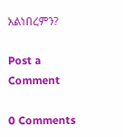አልነበረምን?

Post a Comment

0 Comments